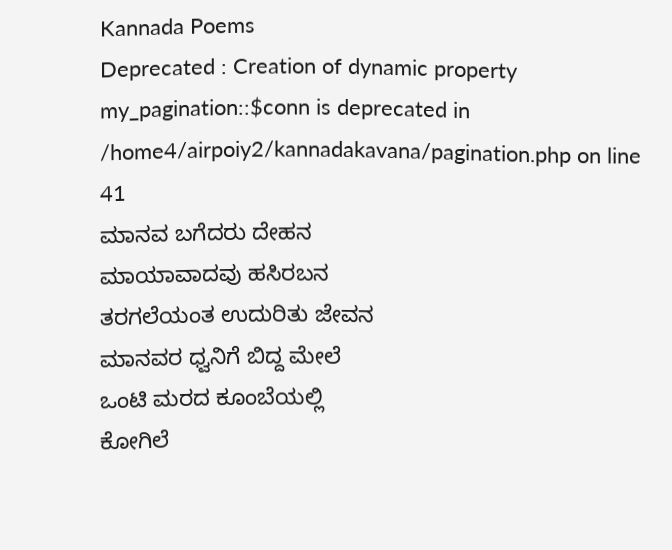Kannada Poems
Deprecated : Creation of dynamic property my_pagination::$conn is deprecated in
/home4/airpoiy2/kannadakavana/pagination.php on line
41
ಮಾನವ ಬಗೆದರು ದೇಹನ
ಮಾಯಾವಾದವು ಹಸಿರಬನ
ತರಗಲೆಯಂತ ಉದುರಿತು ಜೇವನ
ಮಾನವರ ಧ್ವನಿಗೆ ಬಿದ್ದ ಮೇಲೆ
ಒಂಟಿ ಮರದ ಕೂಂಬೆಯಲ್ಲಿ
ಕೋಗಿಲೆ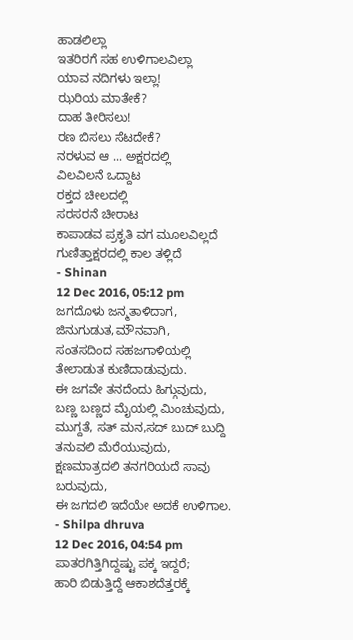ಹಾಡಲಿಲ್ಲಾ
ಇತರಿರಗೆ ಸಹ ಉಳಿಗಾಲವಿಲ್ಲಾ
ಯಾವ ನದಿಗಳು ಇಲ್ಲಾ!
ಝರಿಯ ಮಾತೇಕೆ?
ದಾಹ ತೀರಿಸಲು!
ರಣ ಬಿಸಲು ಸೆಟದೇಕೆ?
ನರಳುವ ಆ ... ಅಕ್ಷರದಲ್ಲಿ
ವಿಲವಿಲನೆ ಒದ್ದಾಟ
ರಕ್ತದ ಚೀಲದಲ್ಲಿ
ಸರಸರನೆ ಚೀರಾಟ
ಕಾಪಾಡವ ಪ್ರಕೃತಿ ವಗ ಮೂಲವಿಲ್ಲದೆ
ಗುಣಿತ್ತಾಕ್ಷರದಲ್ಲಿ ಕಾಲ ತಳ್ಲಿದೆ
- Shinan
12 Dec 2016, 05:12 pm
ಜಗದೊಳು ಜನ್ಮತಾಳಿದಾಗ,
ಜಿನುಗುಡುತ,ಮೌನವಾಗಿ,
ಸಂತಸದಿಂದ ಸಹಜಗಾಳಿಯಲ್ಲಿ ತೇಲಾಡುತ ಕುಣಿದಾಡುವುದು.
ಈ ಜಗವೇ ತನದೆಂದು ಹಿಗ್ಗುವುದು,
ಬಣ್ಣ ಬಣ್ಣದ ಮೈಯಲ್ಲಿ ಮಿಂಚುವುದು,
ಮುಗ್ದತೆ, ಸತ್ ಮನ,ಸದ್ ಬುದ್ ಬುದ್ದಿ ತನುವಲಿ ಮೆರೆಯುವುದು,
ಕ್ಷಣಮಾತ್ರದಲಿ ತನಗರಿಯದೆ ಸಾವು ಬರುವುದು,
ಈ ಜಗದಲಿ ಇದೆಯೇ ಅದಕೆ ಉಳಿಗಾಲ.
- Shilpa dhruva
12 Dec 2016, 04:54 pm
ಪಾತರಗಿತ್ತಿಗಿದ್ದಷ್ಟು ಪಕ್ಕ ಇದ್ದರೆ;
ಹಾರಿ ಬಿಡುತ್ತಿದ್ದೆ ಆಕಾಶದೆತ್ತರಕ್ಕೆ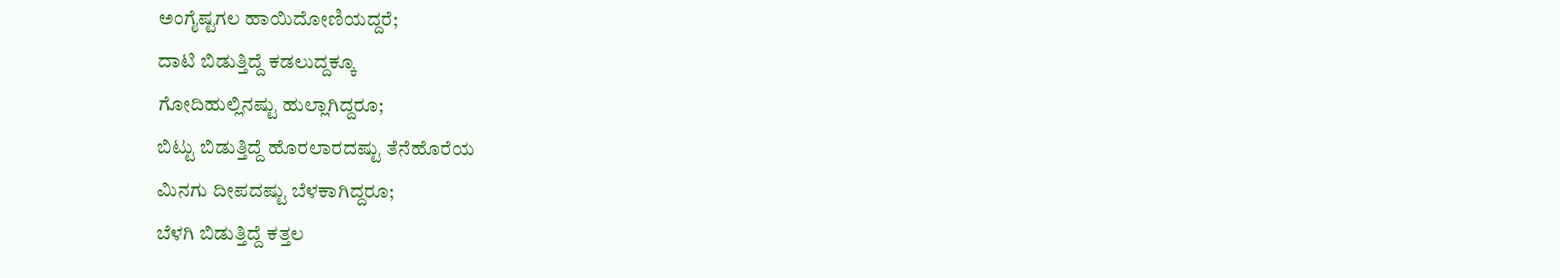ಅಂಗೈಷ್ಟಗಲ ಹಾಯಿದೋಣಿಯದ್ದರೆ;
ದಾಟಿ ಬಿಡುತ್ತಿದ್ದೆ ಕಡಲುದ್ದಕ್ಕೂ
ಗೋದಿಹುಲ್ಲಿನಷ್ಟು ಹುಲ್ಲಾಗಿದ್ದರೂ;
ಬಿಟ್ಟು ಬಿಡುತ್ತಿದ್ದೆ ಹೊರಲಾರದಷ್ಟು ತೆನೆಹೊರೆಯ
ಮಿನಗು ದೀಪದಷ್ಟು ಬೆಳಕಾಗಿದ್ದರೂ;
ಬೆಳಗಿ ಬಿಡುತ್ತಿದ್ದೆ ಕತ್ತಲ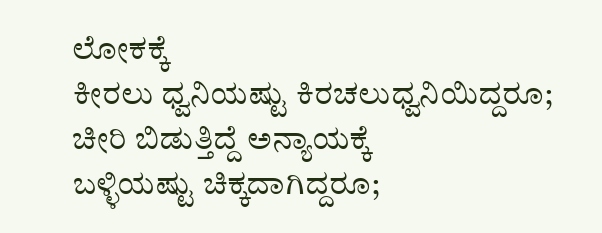ಲೋಕಕ್ಕೆ
ಕೀರಲು ಧ್ವನಿಯಷ್ಟು ಕಿರಚಲುಧ್ವನಿಯಿದ್ದರೂ;
ಚೀರಿ ಬಿಡುತ್ತಿದ್ದೆ ಅನ್ಯಾಯಕ್ಕೆ
ಬಳ್ಳಿಯಷ್ಟು ಚಿಕ್ಕದಾಗಿದ್ದರೂ;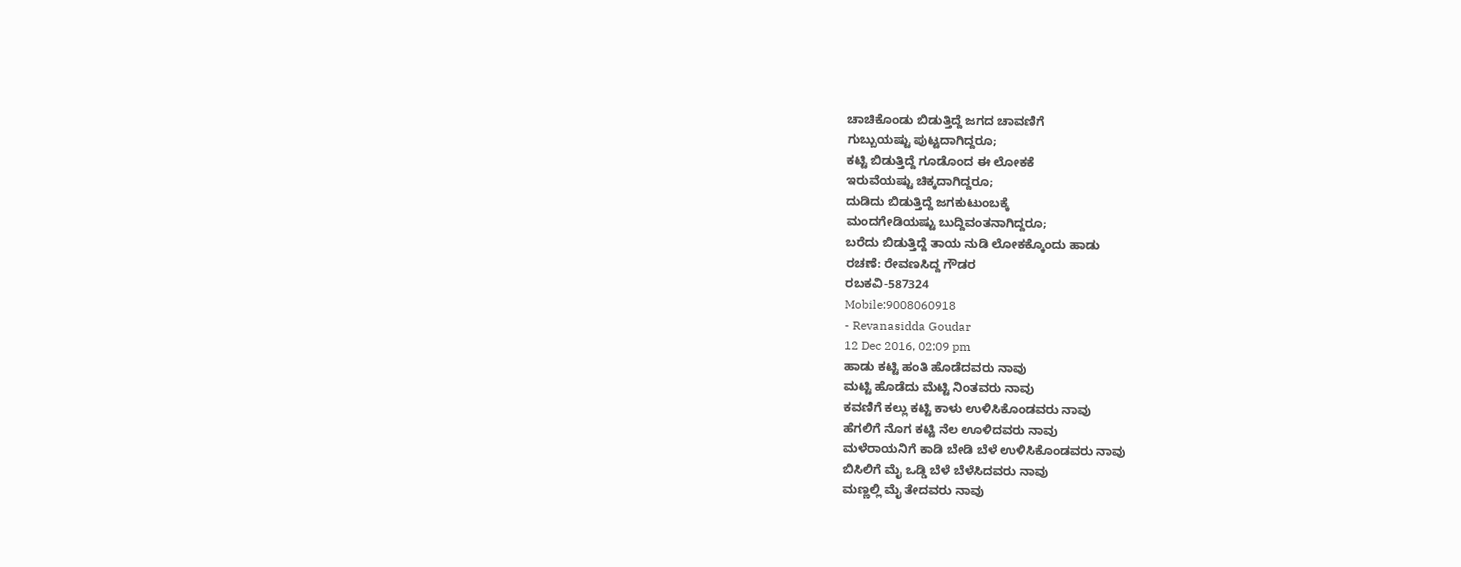ಚಾಚಿಕೊಂಡು ಬಿಡುತ್ತಿದ್ದೆ ಜಗದ ಚಾವಣಿಗೆ
ಗುಬ್ಬುಯಷ್ಟು ಪುಟ್ಟದಾಗಿದ್ದರೂ;
ಕಟ್ಟಿ ಬಿಡುತ್ತಿದ್ದೆ ಗೂಡೊಂದ ಈ ಲೋಕಕೆ
ಇರುವೆಯಷ್ಟು ಚಿಕ್ಕದಾಗಿದ್ದರೂ;
ದುಡಿದು ಬಿಡುತ್ತಿದ್ದೆ ಜಗಕುಟುಂಬಕ್ಕೆ
ಮಂದಗೇಡಿಯಷ್ಟು ಬುದ್ದಿವಂತನಾಗಿದ್ದರೂ;
ಬರೆದು ಬಿಡುತ್ತಿದ್ದೆ ತಾಯ ನುಡಿ ಲೋಕಕ್ಕೊಂದು ಹಾಡು
ರಚಣೆ: ರೇವಣಸಿದ್ದ ಗೌಡರ
ರಬಕವಿ-587324
Mobile:9008060918
- Revanasidda Goudar
12 Dec 2016, 02:09 pm
ಹಾಡು ಕಟ್ಟಿ ಹಂತಿ ಹೊಡೆದವರು ನಾವು
ಮಟ್ಟಿ ಹೊಡೆದು ಮೆಟ್ಟಿ ನಿಂತವರು ನಾವು
ಕವಣಿಗೆ ಕಲ್ಲು ಕಟ್ಟಿ ಕಾಳು ಉಳಿಸಿಕೊಂಡವರು ನಾವು
ಹೆಗಲಿಗೆ ನೊಗ ಕಟ್ಟಿ ನೆಲ ಊಳಿದವರು ನಾವು
ಮಳೆರಾಯನಿಗೆ ಕಾಡಿ ಬೇಡಿ ಬೆಳೆ ಉಳಿಸಿಕೊಂಡವರು ನಾವು
ಬಿಸಿಲಿಗೆ ಮೈ ಒಡ್ಡಿ ಬೆಳೆ ಬೆಳೆಸಿದವರು ನಾವು
ಮಣ್ಣಲ್ಲಿ ಮೈ ತೇದವರು ನಾವು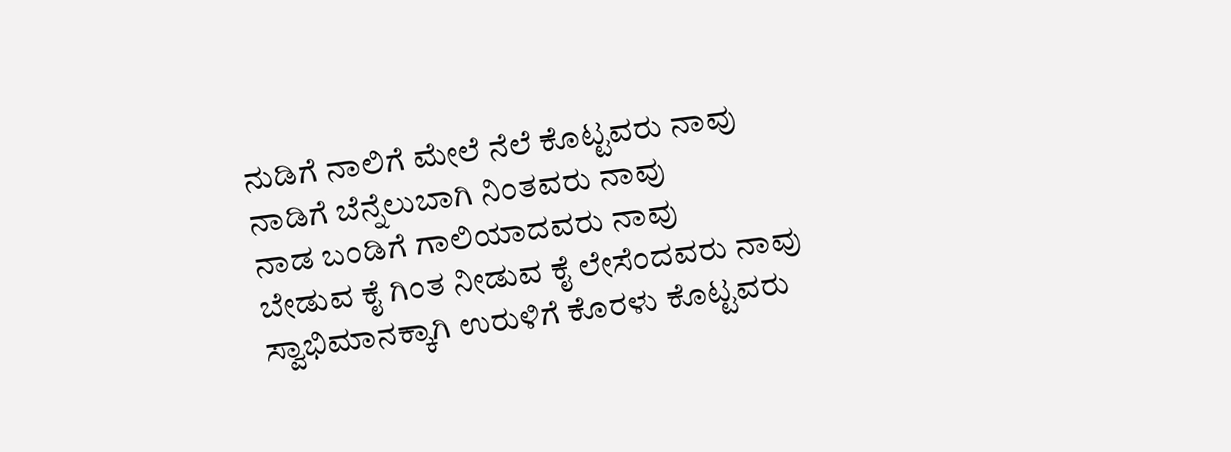ನುಡಿಗೆ ನಾಲಿಗೆ ಮೇಲೆ ನೆಲೆ ಕೊಟ್ಟವರು ನಾವು
ನಾಡಿಗೆ ಬೆನ್ನೆಲುಬಾಗಿ ನಿಂತವರು ನಾವು
ನಾಡ ಬಂಡಿಗೆ ಗಾಲಿಯಾದವರು ನಾವು
ಬೇಡುವ ಕೈ ಗಿಂತ ನೀಡುವ ಕೈ ಲೇಸೆಂದವರು ನಾವು
ಸ್ವಾಭಿಮಾನಕ್ಕಾಗಿ ಉರುಳಿಗೆ ಕೊರಳು ಕೊಟ್ಟವರು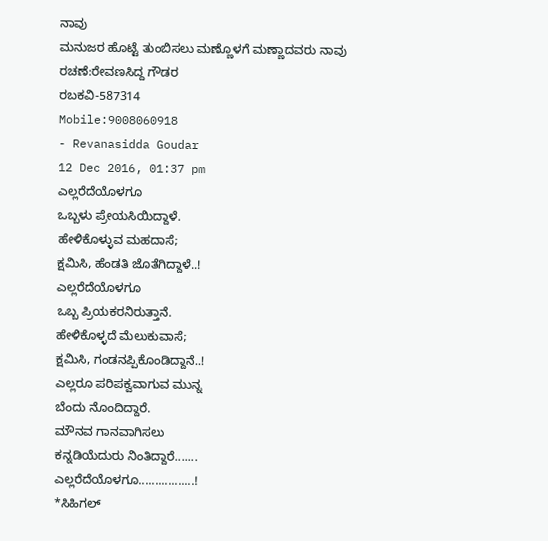ನಾವು
ಮನುಜರ ಹೊಟ್ಟೆ ತುಂಬಿಸಲು ಮಣ್ಣೊಳಗೆ ಮಣ್ಣಾದವರು ನಾವು
ರಚಣೆ:ರೇವಣಸಿದ್ದ ಗೌಡರ
ರಬಕವಿ-587314
Mobile:9008060918
- Revanasidda Goudar
12 Dec 2016, 01:37 pm
ಎಲ್ಲರೆದೆಯೊಳಗೂ
ಒಬ್ಬಳು ಪ್ರೇಯಸಿಯಿದ್ದಾಳೆ.
ಹೇಳಿಕೊಳ್ಳುವ ಮಹದಾಸೆ;
ಕ್ಷಮಿಸಿ, ಹೆಂಡತಿ ಜೊತೆಗಿದ್ದಾಳೆ..!
ಎಲ್ಲರೆದೆಯೊಳಗೂ
ಒಬ್ಬ ಪ್ರಿಯಕರನಿರುತ್ತಾನೆ.
ಹೇಳಿಕೊಳ್ಳದೆ ಮೆಲುಕುವಾಸೆ;
ಕ್ಷಮಿಸಿ, ಗಂಡನಪ್ಪಿಕೊಂಡಿದ್ದಾನೆ..!
ಎಲ್ಲರೂ ಪರಿಪಕ್ವವಾಗುವ ಮುನ್ನ
ಬೆಂದು ನೊಂದಿದ್ದಾರೆ.
ಮೌನವ ಗಾನವಾಗಿಸಲು
ಕನ್ನಡಿಯೆದುರು ನಿಂತಿದ್ದಾರೆ.......
ಎಲ್ಲರೆದೆಯೊಳಗೂ.................!
*ಸಿಹಿಗಲ್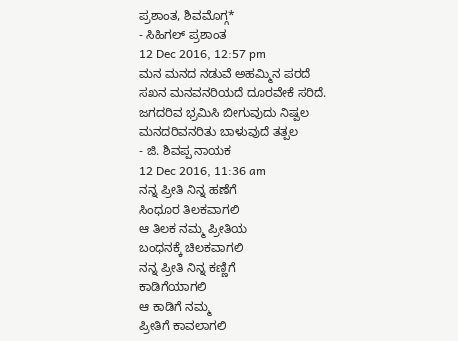ಪ್ರಶಾಂತ, ಶಿವಮೊಗ್ಗ*
- ಸಿಹಿಗಲ್ ಪ್ರಶಾಂತ
12 Dec 2016, 12:57 pm
ಮನ ಮನದ ನಡುವೆ ಅಹಮ್ಮಿನ ಪರದೆ
ಸಖನ ಮನವನರಿಯದೆ ದೂರವೇಕೆ ಸರಿದೆ.
ಜಗದರಿವ ಭ್ರಮಿಸಿ ಬೀಗುವುದು ನಿಷ್ಪಲ
ಮನದರಿವನರಿತು ಬಾಳುವುದೆ ತತ್ಪಲ
- ಜಿ. ಶಿವಪ್ಪ ನಾಯಕ
12 Dec 2016, 11:36 am
ನನ್ನ ಪ್ರೀತಿ ನಿನ್ನ ಹಣೆಗೆ
ಸಿಂಧೂರ ತಿಲಕವಾಗಲಿ
ಆ ತಿಲಕ ನಮ್ಮ ಪ್ರೀತಿಯ
ಬಂಧನಕ್ಕೆ ಚಿಲಕವಾಗಲಿ
ನನ್ನ ಪ್ರೀತಿ ನಿನ್ನ ಕಣ್ಣಿಗೆ
ಕಾಡಿಗೆಯಾಗಲಿ
ಆ ಕಾಡಿಗೆ ನಮ್ಮ
ಪ್ರೀತಿಗೆ ಕಾವಲಾಗಲಿ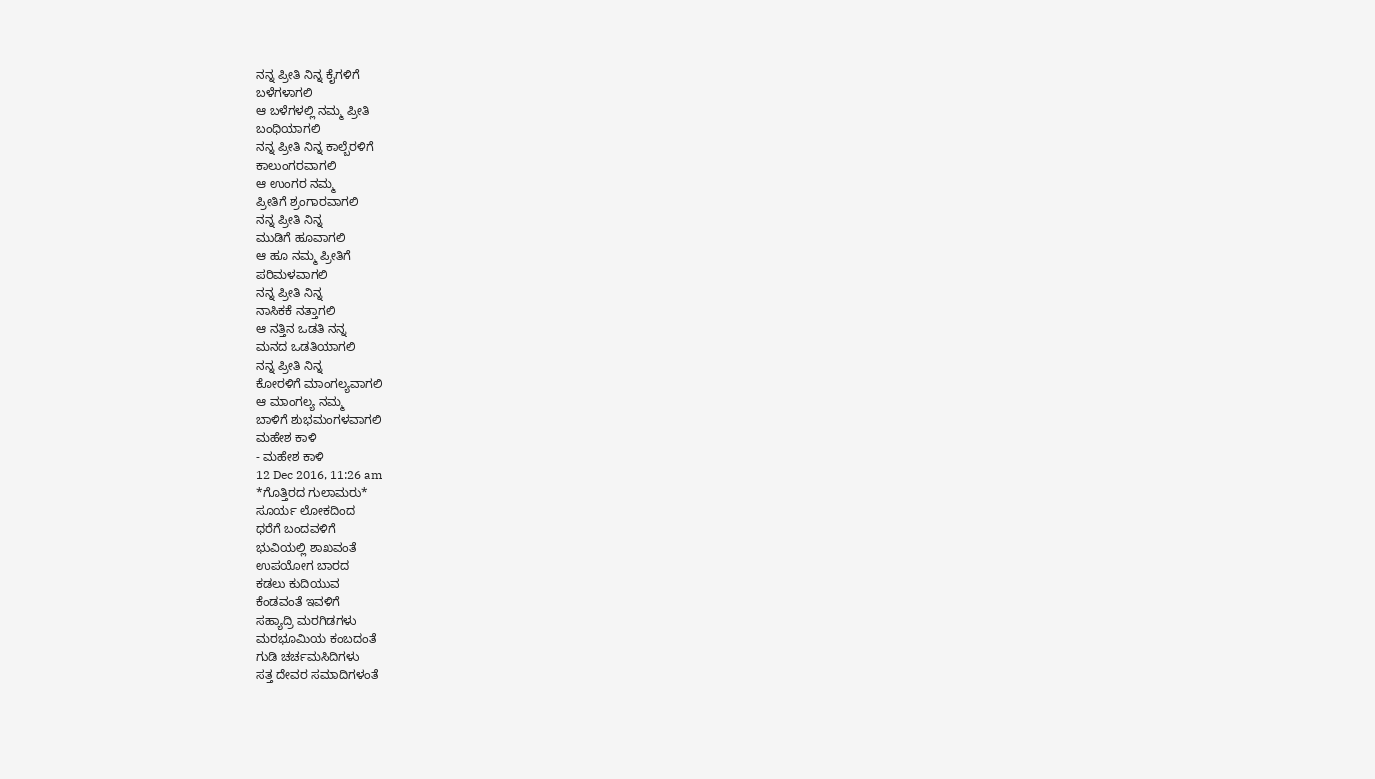ನನ್ನ ಪ್ರೀತಿ ನಿನ್ನ ಕೈಗಳಿಗೆ
ಬಳೆಗಳಾಗಲಿ
ಆ ಬಳೆಗಳಲ್ಲಿ ನಮ್ಮ ಪ್ರೀತಿ
ಬಂಧಿಯಾಗಲಿ
ನನ್ನ ಪ್ರೀತಿ ನಿನ್ನ ಕಾಲ್ಬೆರಳಿಗೆ
ಕಾಲುಂಗರವಾಗಲಿ
ಆ ಉಂಗರ ನಮ್ಮ
ಪ್ರೀತಿಗೆ ಶ್ರಂಗಾರವಾಗಲಿ
ನನ್ನ ಪ್ರೀತಿ ನಿನ್ನ
ಮುಡಿಗೆ ಹೂವಾಗಲಿ
ಆ ಹೂ ನಮ್ಮ ಪ್ರೀತಿಗೆ
ಪರಿಮಳವಾಗಲಿ
ನನ್ನ ಪ್ರೀತಿ ನಿನ್ನ
ನಾಸಿಕಕೆ ನತ್ತಾಗಲಿ
ಆ ನತ್ತಿನ ಒಡತಿ ನನ್ನ
ಮನದ ಒಡತಿಯಾಗಲಿ
ನನ್ನ ಪ್ರೀತಿ ನಿನ್ನ
ಕೋರಳಿಗೆ ಮಾಂಗಲ್ಯವಾಗಲಿ
ಆ ಮಾಂಗಲ್ಯ ನಮ್ಮ
ಬಾಳಿಗೆ ಶುಭಮಂಗಳವಾಗಲಿ
ಮಹೇಶ ಕಾಳಿ
- ಮಹೇಶ ಕಾಳಿ
12 Dec 2016, 11:26 am
*ಗೊತ್ತಿರದ ಗುಲಾಮರು*
ಸೂರ್ಯ ಲೋಕದಿಂದ
ಧರೆಗೆ ಬಂದವಳಿಗೆ
ಭುವಿಯಲ್ಲಿ ಶಾಖವಂತೆ
ಉಪಯೋಗ ಬಾರದ
ಕಡಲು ಕುದಿಯುವ
ಕೆಂಡವಂತೆ ಇವಳಿಗೆ
ಸಹ್ಯಾದ್ರಿ ಮರಗಿಡಗಳು
ಮರಭೂಮಿಯ ಕಂಬದಂತೆ
ಗುಡಿ ಚರ್ಚಮಸಿದಿಗಳು
ಸತ್ತ ದೇವರ ಸಮಾದಿಗಳಂತೆ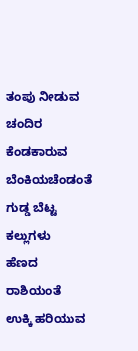ತಂಪು ನೀಡುವ ಚಂದಿರ
ಕೆಂಡಕಾರುವ ಬೆಂಕಿಯಚೆಂಡಂತೆ
ಗುಡ್ಡ ಬೆಟ್ಟ ಕಲ್ಲುಗಳು
ಹೆಣದ ರಾಶಿಯಂತೆ
ಉಕ್ಕಿ ಹರಿಯುವ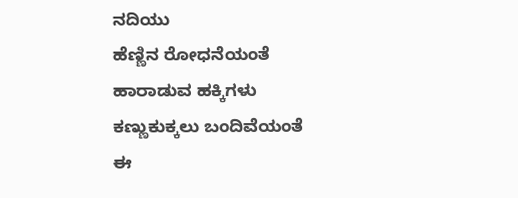ನದಿಯು
ಹೆಣ್ಣಿನ ರೋಧನೆಯಂತೆ
ಹಾರಾಡುವ ಹಕ್ಕಿಗಳು
ಕಣ್ಣುಕುಕ್ಕಲು ಬಂದಿವೆಯಂತೆ
ಈ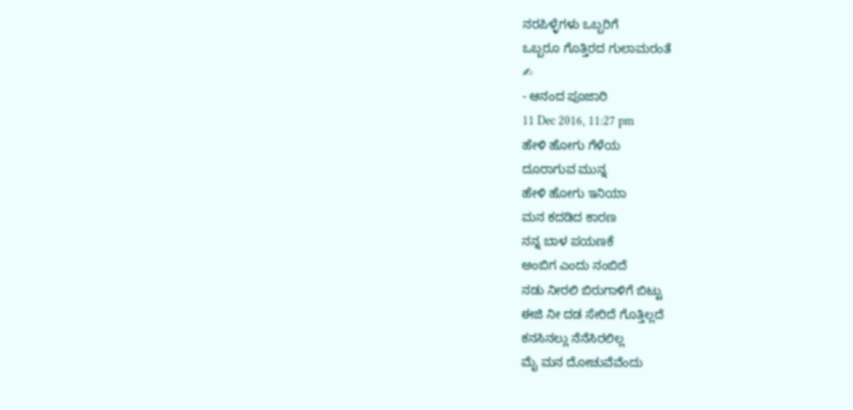ನರಪಿಳ್ಳೆಗಳು ಒಬ್ಬರಿಗೆ
ಒಬ್ಬರೂ ಗೊತ್ತಿರದ ಗುಲಾಮರಂತೆ
✍
- ಆನಂದ ಪೂಜಾರಿ
11 Dec 2016, 11:27 pm
ಹೇಳಿ ಹೋಗು ಗೆಳೆಯ
ದೂರಾಗುವ ಮುನ್ನ
ಹೇಳಿ ಹೋಗು ಇನಿಯಾ
ಮನ ಕದಡಿದ ಕಾರಣ
ನನ್ನ ಬಾಳ ಪಯಣಕೆ
ಅಂಬಿಗ ಎಂದು ನಂಬಿದೆ
ನಡು ನೀರಲಿ ಬಿರುಗಾಳಿಗೆ ಬಿಟ್ಟು
ಈಜಿ ನೀ ದಡ ಸೇರಿದೆ ಗೊತ್ತಿಲ್ಲದೆ
ಕನಸಿನಲ್ಲು ನೆನೆಸಿರಲಿಲ್ಲ
ಮೈ ಮನ ದೋಚುವೆವೆಂದು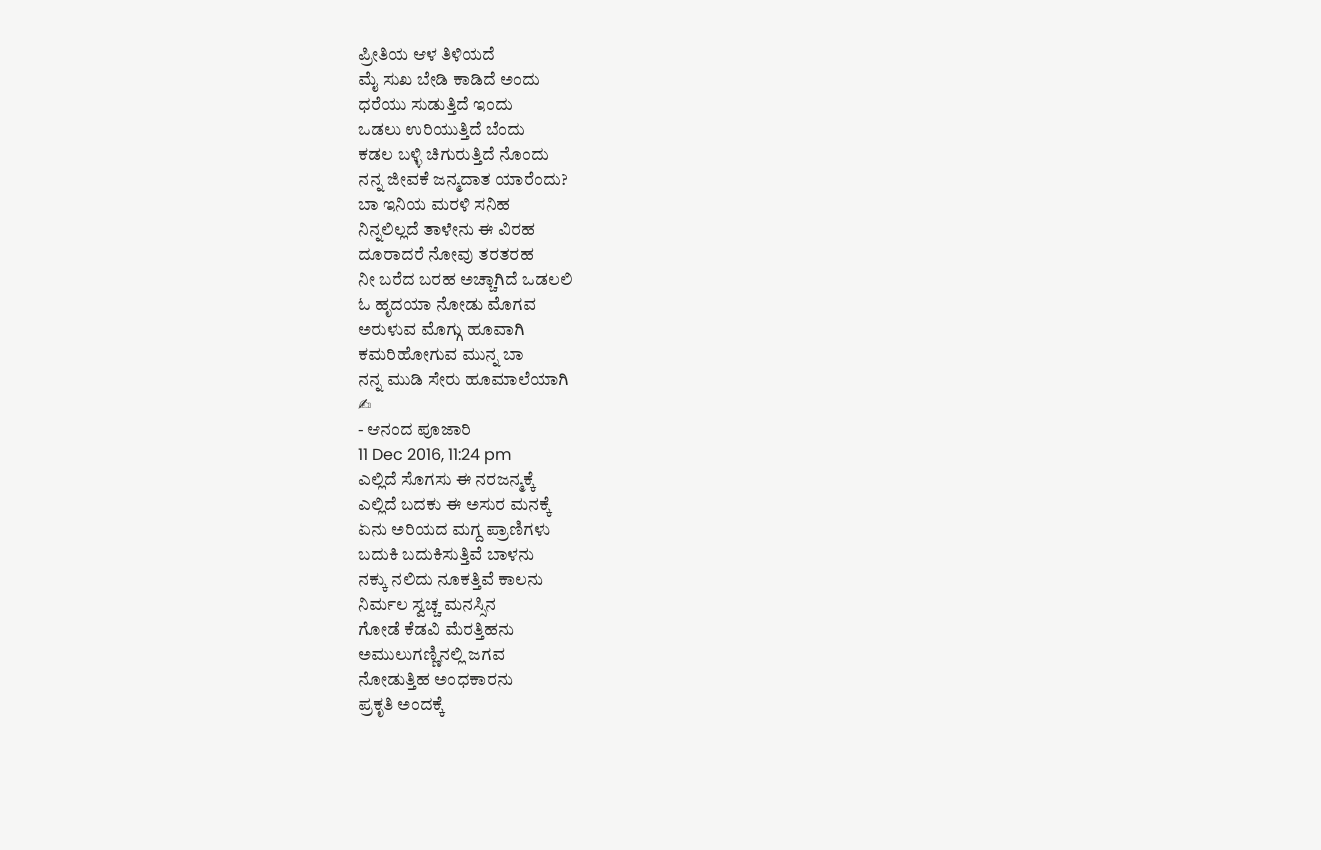ಪ್ರೀತಿಯ ಆಳ ತಿಳಿಯದೆ
ಮೈ ಸುಖ ಬೇಡಿ ಕಾಡಿದೆ ಅಂದು
ಧರೆಯು ಸುಡುತ್ತಿದೆ ಇಂದು
ಒಡಲು ಉರಿಯುತ್ತಿದೆ ಬೆಂದು
ಕಡಲ ಬಳ್ಳಿ ಚಿಗುರುತ್ತಿದೆ ನೊಂದು
ನನ್ನ ಜೀವಕೆ ಜನ್ಮದಾತ ಯಾರೆಂದು?
ಬಾ ಇನಿಯ ಮರಳಿ ಸನಿಹ
ನಿನ್ನಲಿಲ್ಲದೆ ತಾಳೇನು ಈ ವಿರಹ
ದೂರಾದರೆ ನೋವು ತರತರಹ
ನೀ ಬರೆದ ಬರಹ ಅಚ್ಚಾಗಿದೆ ಒಡಲಲಿ
ಓ ಹೃದಯಾ ನೋಡು ಮೊಗವ
ಅರುಳುವ ಮೊಗ್ಗು ಹೂವಾಗಿ
ಕಮರಿಹೋಗುವ ಮುನ್ನ ಬಾ
ನನ್ನ ಮುಡಿ ಸೇರು ಹೂಮಾಲೆಯಾಗಿ
✍
- ಆನಂದ ಪೂಜಾರಿ
11 Dec 2016, 11:24 pm
ಎಲ್ಲಿದೆ ಸೊಗಸು ಈ ನರಜನ್ಮಕ್ಕೆ
ಎಲ್ಲಿದೆ ಬದಕು ಈ ಅಸುರ ಮನಕ್ಕೆ
ಏನು ಅರಿಯದ ಮಗ್ದ ಪ್ರಾಣಿಗಳು
ಬದುಕಿ ಬದುಕಿಸುತ್ತಿವೆ ಬಾಳನು
ನಕ್ಕು ನಲಿದು ನೂಕತ್ತಿವೆ ಕಾಲನು
ನಿರ್ಮಲ ಸ್ವಚ್ಚ ಮನಸ್ಸಿನ
ಗೋಡೆ ಕೆಡವಿ ಮೆರತ್ತಿಹನು
ಅಮುಲುಗಣ್ಣಿನಲ್ಲಿ ಜಗವ
ನೋಡುತ್ತಿಹ ಅಂಧಕಾರನು
ಪ್ರಕೃತಿ ಅಂದಕ್ಕೆ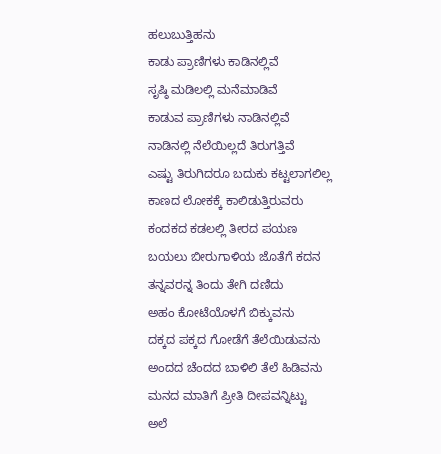ಹಲುಬುತ್ತಿಹನು
ಕಾಡು ಪ್ರಾಣಿಗಳು ಕಾಡಿನಲ್ಲಿವೆ
ಸೃಷ್ಠಿ ಮಡಿಲಲ್ಲಿ ಮನೆಮಾಡಿವೆ
ಕಾಡುವ ಪ್ರಾಣಿಗಳು ನಾಡಿನಲ್ಲಿವೆ
ನಾಡಿನಲ್ಲಿ ನೆಲೆಯಿಲ್ಲದೆ ತಿರುಗತ್ತಿವೆ
ಎಷ್ಟು ತಿರುಗಿದರೂ ಬದುಕು ಕಟ್ಟಲಾಗಲಿಲ್ಲ
ಕಾಣದ ಲೋಕಕ್ಕೆ ಕಾಲಿಡುತ್ತಿರುವರು
ಕಂದಕದ ಕಡಲಲ್ಲಿ ತೀರದ ಪಯಣ
ಬಯಲು ಬೀರುಗಾಳಿಯ ಜೊತೆಗೆ ಕದನ
ತನ್ನವರನ್ನ ತಿಂದು ತೇಗಿ ದಣಿದು
ಅಹಂ ಕೋಟೆಯೊಳಗೆ ಬಿಕ್ಕುವನು
ದಕ್ಕದ ಪಕ್ಕದ ಗೋಡೆಗೆ ತೆಲೆಯಿಡುವನು
ಅಂದದ ಚೆಂದದ ಬಾಳಿಲಿ ತೆಲೆ ಹಿಡಿವನು
ಮನದ ಮಾತಿಗೆ ಪ್ರೀತಿ ದೀಪವನ್ನಿಟ್ಟು
ಅಲೆ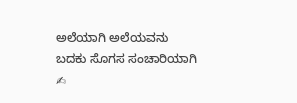ಅಲೆಯಾಗಿ ಅಲೆಯವನು
ಬದಕು ಸೊಗಸ ಸಂಚಾರಿಯಾಗಿ
✍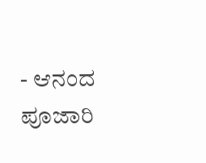- ಆನಂದ ಪೂಜಾರಿ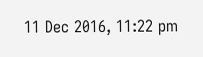11 Dec 2016, 11:22 pm